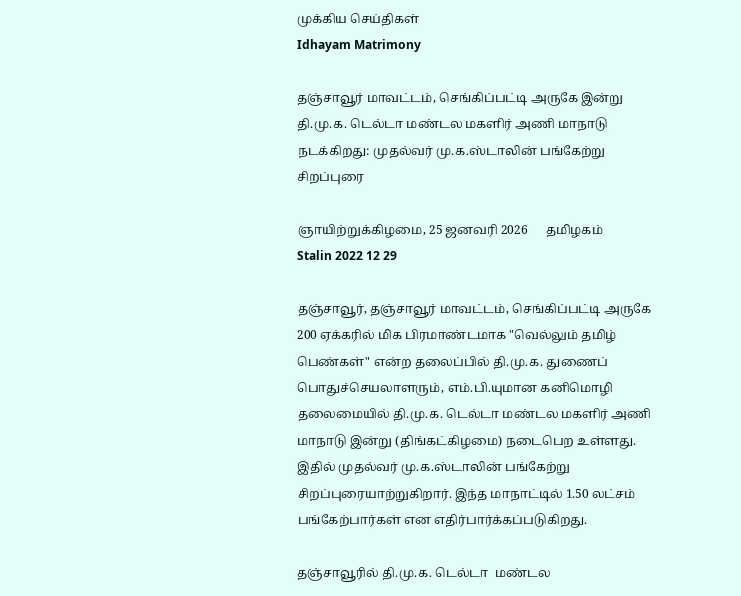முக்கிய செய்திகள்
Idhayam Matrimony

தஞ்சாவூர் மாவட்டம், செங்கிப்பட்டி அருகே இன்று தி.மு.க. டெல்டா மண்டல மகளிர் அணி மாநாடு நடக்கிறது: முதல்வர் மு.க.ஸ்டாலின் பங்கேற்று சிறப்புரை

ஞாயிற்றுக்கிழமை, 25 ஜனவரி 2026      தமிழகம்
Stalin 2022 12 29

தஞ்சாவூர், தஞ்சாவூர் மாவட்டம், செங்கிப்பட்டி அருகே 200 ஏக்கரில் மிக பிரமாண்டமாக "வெல்லும் தமிழ் பெண்கள்" என்ற தலைப்பில் தி.மு.க. துணைப் பொதுச்செயலாளரும், எம்.பி.யுமான கனிமொழி தலைமையில் தி.மு.க. டெல்டா மண்டல மகளிர் அணி மாநாடு இன்று (திங்கட்கிழமை) நடைபெற உள்ளது. இதில் முதல்வர் மு.க.ஸ்டாலின் பங்கேற்று சிறப்புரையாற்றுகிறார். இந்த மாநாட்டில் 1.50 லட்சம் பங்கேற்பார்கள் என எதிர்பார்க்கப்படுகிறது.

தஞ்சாவூரில் தி.மு.க. டெல்டா  மண்டல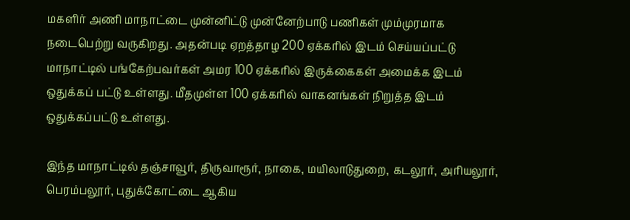மகளிர் அணி மாநாட்டை முன்னிட்டு முன்னேற்பாடு பணிகள் மும்முரமாக நடைபெற்று வருகிறது. அதன்படி ஏறத்தாழ 200 ஏக்கரில் இடம் செய்யப்பட்டு மாநாட்டில் பங்கேற்பவர்கள் அமர 100 ஏக்கரில் இருக்கைகள் அமைக்க இடம் ஒதுக்கப் பட்டு உள்ளது. மீதமுள்ள 100 ஏக்கரில் வாகனங்கள் நிறுத்த இடம் ஒதுக்கப்பட்டு உள்ளது.

இந்த மாநாட்டில் தஞ்சாவூர், திருவாரூர், நாகை, மயிலாடுதுறை, கடலூர், அரியலூர், பெரம்பலூர், புதுக்கோட்டை ஆகிய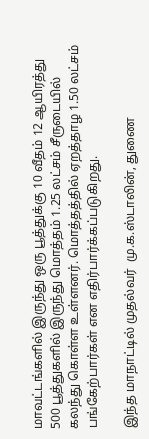மாவட்டங்களில் இருந்து ஒரு பூத்துக்கு 10 வீதம் 12 ஆயிரத்து 500 பூத்துகளில் இருந்து மொத்தம் 1.25 லட்சம் சீருடையில் கலந்து கொள்ள உள்ளனர். மொத்தத்தில் ஏறத்தாழ 1.50 லட்சம் பங்கேற்பார்கள் என எதிர்பார்க்கப்படுகிறது.

இந்த மாநாட்டில் முதல்வர்  மு.க.ஸ்டாலின், துணை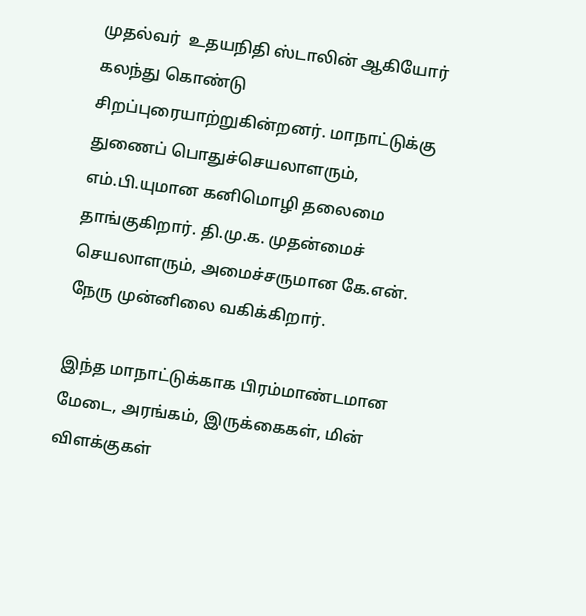முதல்வர்  உதயநிதி ஸ்டாலின் ஆகியோர் கலந்து கொண்டு சிறப்புரையாற்றுகின்றனர். மாநாட்டுக்கு துணைப் பொதுச்செயலாளரும், எம்.பி.யுமான கனிமொழி தலைமை தாங்குகிறார். தி.மு.க. முதன்மைச் செயலாளரும், அமைச்சருமான கே.என். நேரு முன்னிலை வகிக்கிறார்.

இந்த மாநாட்டுக்காக பிரம்மாண்டமான மேடை, அரங்கம், இருக்கைகள், மின் விளக்குகள்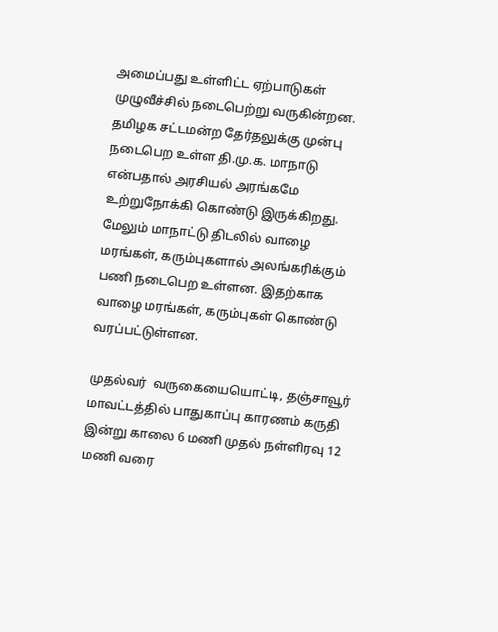அமைப்பது உள்ளிட்ட ஏற்பாடுகள் முழுவீச்சில் நடைபெற்று வருகின்றன. தமிழக சட்டமன்ற தேர்தலுக்கு முன்பு நடைபெற உள்ள தி.மு.க. மாநாடு என்பதால் அரசியல் அரங்கமே உற்றுநோக்கி கொண்டு இருக்கிறது. மேலும் மாநாட்டு திடலில் வாழை மரங்கள், கரும்புகளால் அலங்கரிக்கும் பணி நடைபெற உள்ளன. இதற்காக வாழை மரங்கள், கரும்புகள் கொண்டு வரப்பட்டுள்ளன.

முதல்வர்  வருகையையொட்டி, தஞ்சாவூர் மாவட்டத்தில் பாதுகாப்பு காரணம் கருதி இன்று காலை 6 மணி முதல் நள்ளிரவு 12 மணி வரை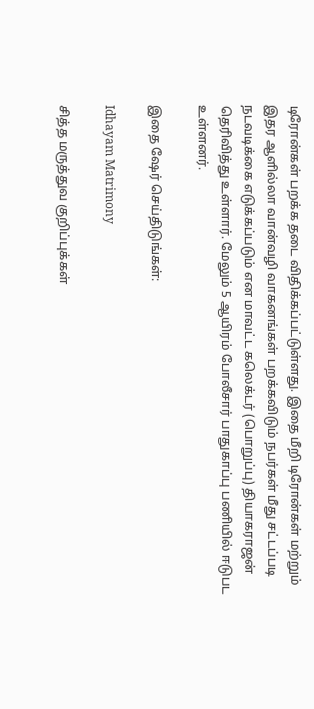டிரோன்கள் பறக்க தடை விதிக்கப்பட்டுள்ளது. இதை மீறி டிரோன்கள் மற்றும் இதர ஆளில்லா வான்வழி வாகனங்கள் பறக்கவிடும் நபர்கள் மீது சட்டப்படி நடவடிக்கை எடுக்கப்படும் என மாவட்ட கலெக்டர் (பொறுப்பு) தியாகராஜன் தெரிவித்து உள்ளார். மேலும் 5 ஆயிரம் போலீசார் பாதுகாப்பு பணியில் ஈடுபட உள்ளனர்.

இதை ஷேர் செய்திடுங்கள்:

Idhayam Matrimony

சித்த மருத்துவ குறிப்புக்கள்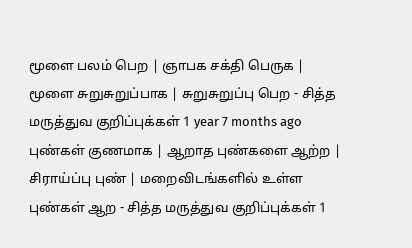மூளை பலம் பெற | ஞாபக சக்தி பெருக | மூளை சுறுசுறுப்பாக | சுறுசுறுப்பு பெற - சித்த மருத்துவ குறிப்புக்கள் 1 year 7 months ago புண்கள் குணமாக | ஆறாத புண்களை ஆற்ற | சிராய்ப்பு புண் | மறைவிடங்களில் உள்ள புண்கள் ஆற - சித்த மருத்துவ குறிப்புக்கள் 1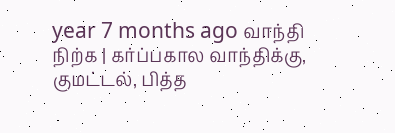year 7 months ago வாந்தி நிற்க | கர்ப்பகால வாந்திக்கு, குமட்டல், பித்த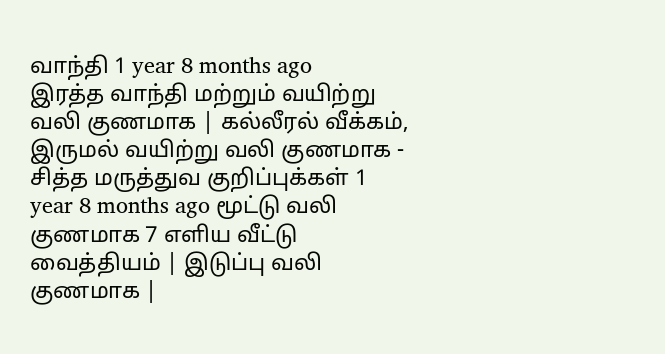வாந்தி 1 year 8 months ago
இரத்த வாந்தி மற்றும் வயிற்று வலி குணமாக | கல்லீரல் வீக்கம், இருமல் வயிற்று வலி குணமாக - சித்த மருத்துவ குறிப்புக்கள் 1 year 8 months ago மூட்டு வலி குணமாக 7 எளிய வீட்டு வைத்தியம் | இடுப்பு வலி குணமாக |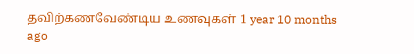தவிற்கணவேண்டிய உணவுகள் 1 year 10 months ago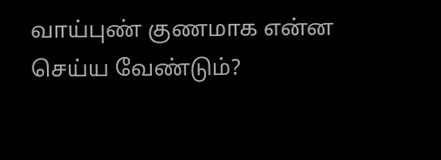வாய்புண் குணமாக என்ன செய்ய வேண்டும்?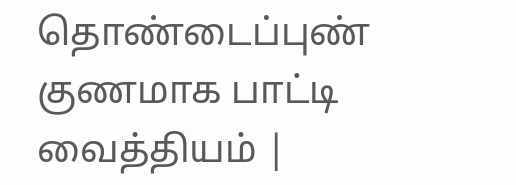தொண்டைப்புண் குணமாக பாட்டி வைத்தியம் |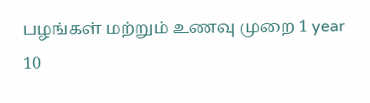பழங்கள் மற்றும் உணவு முறை 1 year 10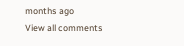months ago
View all comments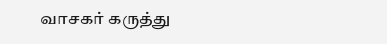வாசகர் கருத்து